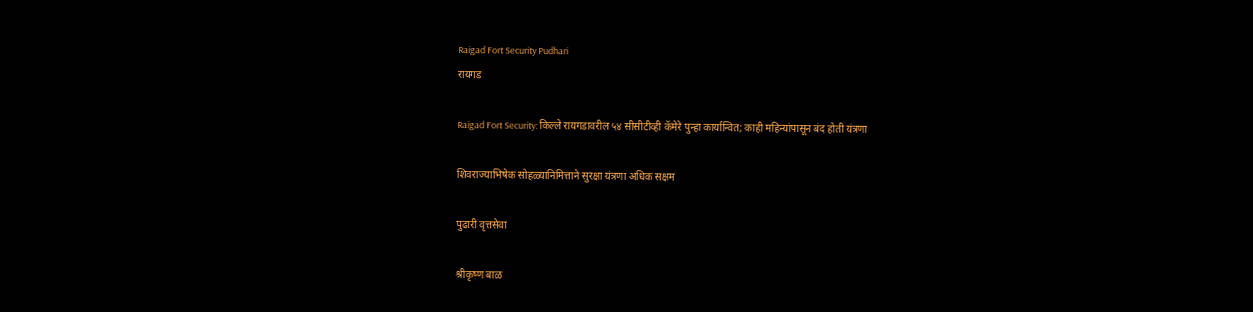Raigad Fort Security Pudhari
रायगड

Raigad Fort Security: किल्ले रायगडावरील ५४ सीसीटीव्ही कॅमेरे पुन्हा कार्यान्वित; काही महिन्यांपासून बंद होती यंत्रणा

शिवराज्याभिषेक सोहळ्यानिमित्ताने सुरक्षा यंत्रणा अधिक सक्षम

पुढारी वृत्तसेवा

श्रीकृष्ण बाळ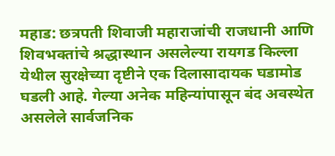महाड: छत्रपती शिवाजी महाराजांची राजधानी आणि शिवभक्तांचे श्रद्धास्थान असलेल्या रायगड किल्ला येथील सुरक्षेच्या दृष्टीने एक दिलासादायक घडामोड घडली आहे. गेल्या अनेक महिन्यांपासून बंद अवस्थेत असलेले सार्वजनिक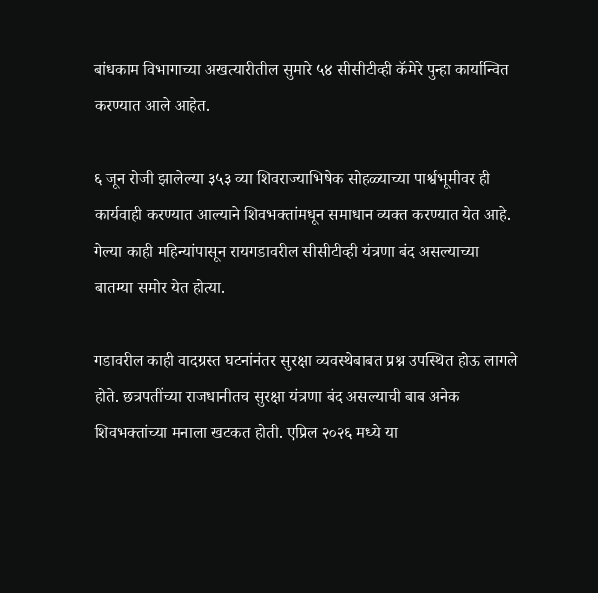बांधकाम विभागाच्या अखत्यारीतील सुमारे ५४ सीसीटीव्ही कॅमेरे पुन्हा कार्यान्वित करण्यात आले आहेत.

६ जून रोजी झालेल्या ३५३ व्या शिवराज्याभिषेक सोहळ्याच्या पार्श्वभूमीवर ही कार्यवाही करण्यात आल्याने शिवभक्तांमधून समाधान व्यक्त करण्यात येत आहे. गेल्या काही महिन्यांपासून रायगडावरील सीसीटीव्ही यंत्रणा बंद असल्याच्या बातम्या समोर येत होत्या.

गडावरील काही वादग्रस्त घटनांनंतर सुरक्षा व्यवस्थेबाबत प्रश्न उपस्थित होऊ लागले होते. छत्रपतींच्या राजधानीतच सुरक्षा यंत्रणा बंद असल्याची बाब अनेक शिवभक्तांच्या मनाला खटकत होती. एप्रिल २०२६ मध्ये या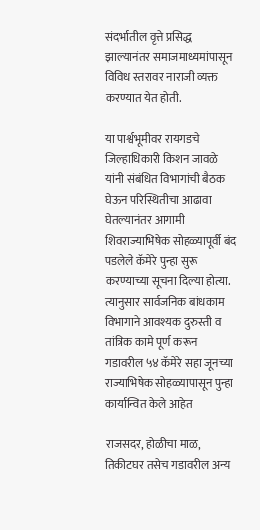संदर्भातील वृत्ते प्रसिद्ध झाल्यानंतर समाजमाध्यमांपासून विविध स्तरावर नाराजी व्यक्त करण्यात येत होती.

या पार्श्वभूमीवर रायगडचे जिल्हाधिकारी किशन जावळे यांनी संबंधित विभागांची बैठक घेऊन परिस्थितीचा आढावा घेतल्यानंतर आगामी शिवराज्याभिषेक सोहळ्यापूर्वी बंद पडलेले कॅमेरे पुन्हा सुरू करण्याच्या सूचना दिल्या होत्या. त्यानुसार सार्वजनिक बांधकाम विभागाने आवश्यक दुरुस्ती व तांत्रिक कामे पूर्ण करून गडावरील ५४ कॅमेरे सहा जूनच्या राज्याभिषेक सोहळ्यापासून पुन्हा कार्यान्वित केले आहेत

राजसदर, होळीचा माळ, तिकीटघर तसेच गडावरील अन्य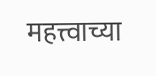महत्त्वाच्या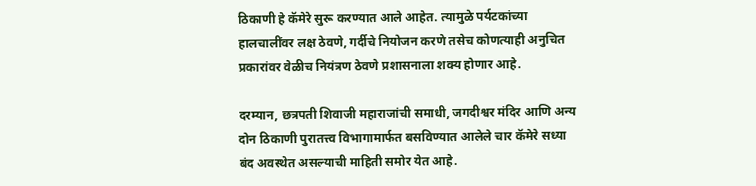ठिकाणी हे कॅमेरे सुरू करण्यात आले आहेत. त्यामुळे पर्यटकांच्या हालचालींवर लक्ष ठेवणे, गर्दीचे नियोजन करणे तसेच कोणत्याही अनुचित प्रकारांवर वेळीच नियंत्रण ठेवणे प्रशासनाला शक्य होणार आहे.

दरम्यान, छत्रपती शिवाजी महाराजांची समाधी, जगदीश्वर मंदिर आणि अन्य दोन ठिकाणी पुरातत्त्व विभागामार्फत बसविण्यात आलेले चार कॅमेरे सध्या बंद अवस्थेत असल्याची माहिती समोर येत आहे.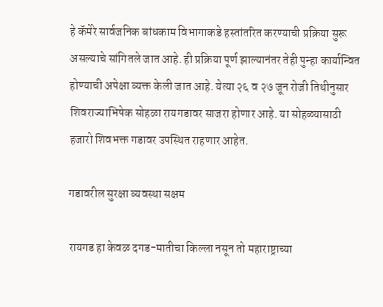हे कॅमेरे सार्वजनिक बांधकाम विभागाकडे हस्तांतरित करण्याची प्रक्रिया सुरू असल्याचे सांगितले जात आहे. ही प्रक्रिया पूर्ण झाल्यानंतर तेही पुन्हा कार्यान्वित होण्याची अपेक्षा व्यक्त केली जात आहे. येत्या २६ व २७ जून रोजी तिथीनुसार शिवराज्याभिषेक सोहळा रायगडावर साजरा होणार आहे. या सोहळ्यासाठी हजारो शिवभक्त गडावर उपस्थित राहणार आहेत.

गडावरील सुरक्षा व्यवस्था सक्षम

रायगड हा केवळ दगड-मातीचा किल्ला नसून तो महाराष्ट्राच्या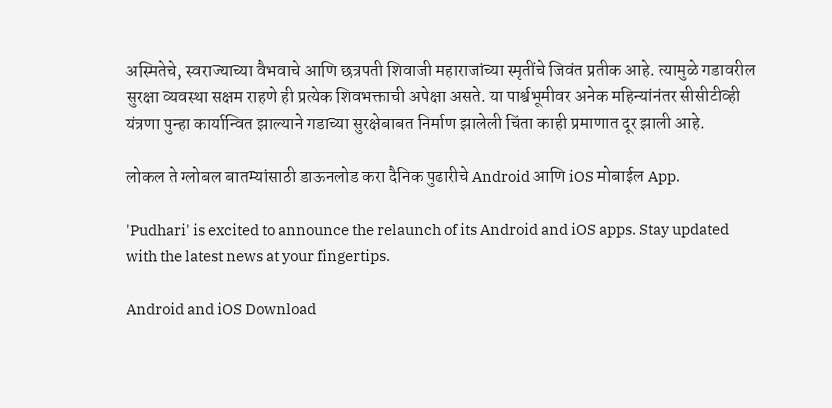अस्मितेचे, स्वराज्याच्या वैभवाचे आणि छत्रपती शिवाजी महाराजांच्या स्मृतींचे जिवंत प्रतीक आहे. त्यामुळे गडावरील सुरक्षा व्यवस्था सक्षम राहणे ही प्रत्येक शिवभक्ताची अपेक्षा असते. या पार्श्वभूमीवर अनेक महिन्यांनंतर सीसीटीव्ही यंत्रणा पुन्हा कार्यान्वित झाल्याने गडाच्या सुरक्षेबाबत निर्माण झालेली चिंता काही प्रमाणात दूर झाली आहे.

लोकल ते ग्लोबल बातम्यांसाठी डाऊनलोड करा दैनिक पुढारीचे Android आणि iOS मोबाईल App.

'Pudhari' is excited to announce the relaunch of its Android and iOS apps. Stay updated with the latest news at your fingertips.

Android and iOS Download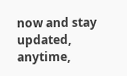now and stay updated, anytime,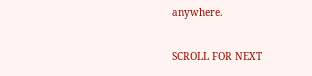anywhere.

SCROLL FOR NEXT